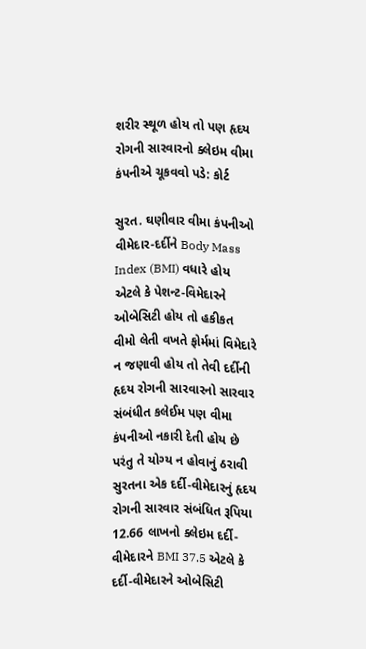શરીર સ્થૂળ હોય તો પણ હૃદય રોગની સારવારનો ક્લેઇમ વીમા કંપનીએ ચૂકવવો પડે: કોર્ટ

સુરત. ઘણીવાર વીમા કંપનીઓ વીમેદાર-દર્દીને Body Mass Index (BMI) વધારે હોય એટલે કે પેશન્ટ-વિમેદારને ઓબેસિટી હોય તો હકીકત વીમો લેતી વખતે ફોર્મમાં વિમેદારે ન જણાવી હોય તો તેવી દર્દીની હૃદય રોગની સારવારનો સારવાર સંબંધીત કલેઈમ પણ વીમા કંપનીઓ નકારી દેતી હોય છે પરંતુ તે યોગ્ય ન હોવાનું ઠરાવી સુરતના એક દર્દી-વીમેદારનું હૃદય રોગની સારવાર સંબંધિત રૂપિયા 12.66 લાખનો ક્લેઇમ દર્દી-વીમેદારને BMI 37.5 એટલે કે દર્દી-વીમેદારને ઓબેસિટી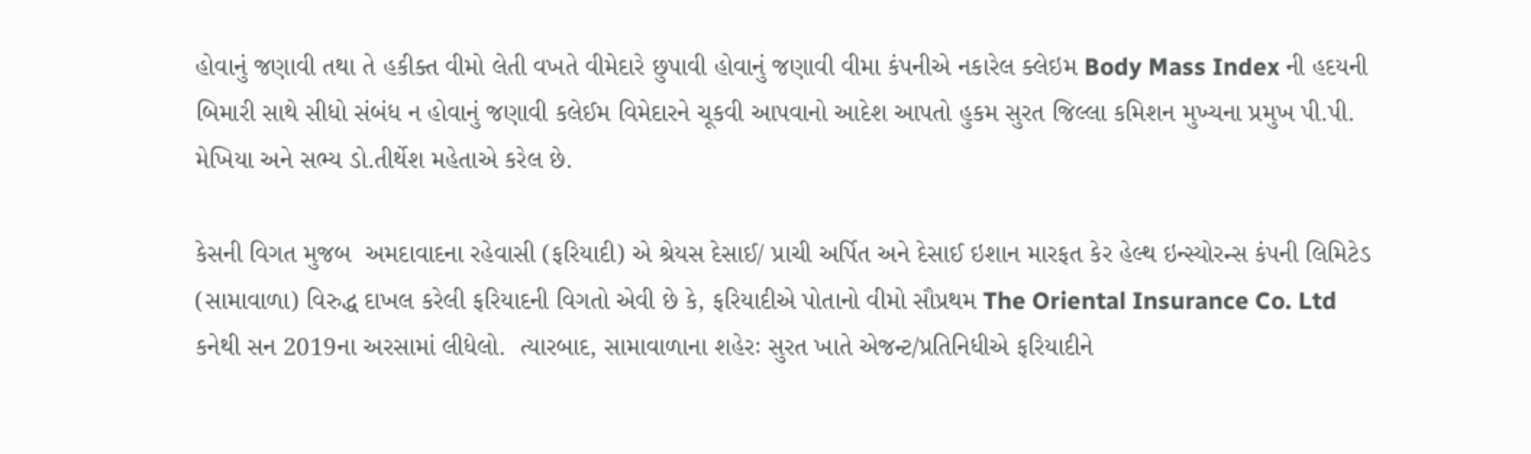હોવાનું જણાવી તથા તે હકીક્ત વીમો લેતી વખતે વીમેદારે છુપાવી હોવાનું જણાવી વીમા કંપનીએ નકારેલ ક્લેઇમ Body Mass Index ની હદયની બિમારી સાથે સીધો સંબંધ ન હોવાનું જણાવી કલેઈમ વિમેદારને ચૂકવી આપવાનો આદેશ આપતો હુકમ સુરત જિલ્લા કમિશન મુખ્યના પ્રમુખ પી.પી. મેખિયા અને સભ્ય ડો.તીર્થેશ મહેતાએ કરેલ છે.

કેસની વિગત મુજબ  અમદાવાદના રહેવાસી (ફરિયાદી) એ શ્રેયસ દેસાઈ/ પ્રાચી અર્પિત અને દેસાઈ ઇશાન મારફત કેર હેલ્થ ઇન્સ્યોરન્સ કંપની લિમિટેડ (સામાવાળા) વિરુદ્ધ દાખલ કરેલી ફરિયાદની વિગતો એવી છે કે, ફરિયાદીએ પોતાનો વીમો સૌપ્રથમ The Oriental Insurance Co. Ltd કનેથી સન 2019ના અરસામાં લીધેલો.  ત્યારબાદ, સામાવાળાના શહેરઃ સુરત ખાતે એજન્ટ/પ્રતિનિધીએ ફરિયાદીને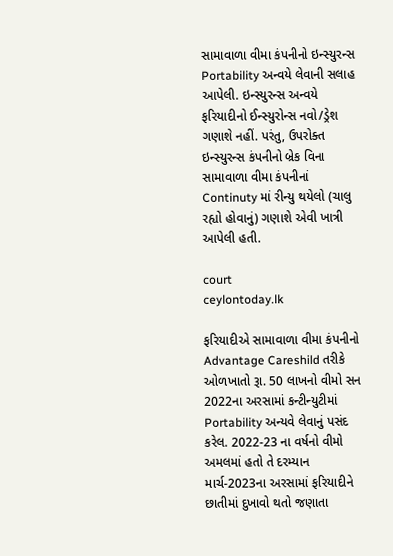સામાવાળા વીમા કંપનીનો ઇન્સ્યુરન્સ Portability અન્વયે લેવાની સલાહ આપેલી. ઇન્સ્યુરન્સ અન્વયે ફરિયાદીનો ઈન્સ્યુરોન્સ નવો/ડ્રેશ ગણાશે નહીં. પરંતુ, ઉપરોક્ત ઇન્સ્યુરન્સ કંપનીનો બ્રેક વિના સામાવાળા વીમા કંપનીનાં Continuty માં રીન્યુ થયેલો (ચાલુ રહ્યો હોવાનું) ગણાશે એવી ખાત્રી આપેલી હતી.

court
ceylontoday.lk

ફરિયાદીએ સામાવાળા વીમા કંપનીનો Advantage Careshild તરીકે ઓળખાતો રૂા. 50 લાખનો વીમો સન 2022ના અરસામાં કન્ટીન્યુટીમાં Portability અન્યવે લેવાનું પસંદ કરેલ. 2022-23 ના વર્ષનો વીમો અમલમાં હતો તે દરમ્યાન માર્ચ-2023ના અરસામાં ફરિયાદીને છાતીમાં દુખાવો થતો જણાતા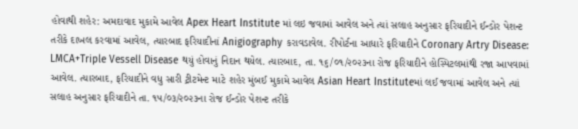હોવાથી શહેર: અમદાવાદ મુકામે આવેલ Apex Heart Institute માં લઇ જવામાં આવેલ અને ત્યાં સલાહ અનુસાર ફરિયાદીને ઈન્ડોર પેશન્ટ તરીકે દાખલ કરવામાં આવેલ, ત્યારબાદ ફરિયાદીનાં Anigiography કરાવડાવેલ. રીપોર્ટના આધારે ફરિયાદીને Coronary Artry Disease: LMCA+Triple Vessell Disease થયું હોવાનું નિદાન થયેલ. ત્યારબાદ, તા. ૧૬/૦૧/૨૦૨૩ના રોજ ફરિયાદીને હોસ્પિટલમાંથી રજા આપવામાં આવેલ. ત્યારબાદ, ફરિયાદીને વધુ સારી ટ્રીટમેન્ટ માટે શહેર મુંબઈ મુકામે આવેલ Asian Heart Instituteમાં લઈ જવામાં આવેલ અને ત્યાં સલાહ અનુસાર ફરિયાદીને તા. ૧૫/૦૩/૨૦૨૩ના રોજ ઈન્ડોર પેશન્ટ તરીકે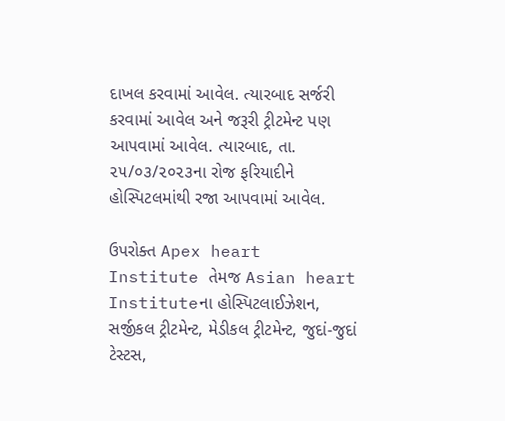દાખલ કરવામાં આવેલ. ત્યારબાદ સર્જરી કરવામાં આવેલ અને જરૂરી ટ્રીટમેન્ટ પણ આપવામાં આવેલ. ત્યારબાદ, તા. ૨૫/૦૩/૨૦૨૩ના રોજ ફરિયાદીને હોસ્પિટલમાંથી રજા આપવામાં આવેલ.

ઉપરોક્ત Apex heart Institute તેમજ Asian heart Instituteના હોસ્પિટલાઈઝેશન, સર્જીકલ ટ્રીટમેન્ટ, મેડીકલ ટ્રીટમેન્ટ, જુદાં-જુદાં ટેસ્ટસ,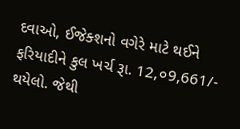દવાઓ, ઈજેક્શનો વગેરે માટે થઈને ફરિયાદીને કુલ ખર્ચ રૂા. 12,૦9,661/- થયેલો. જેથી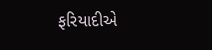ફરિયાદીએ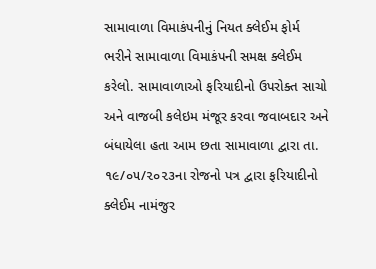સામાવાળા વિમાકંપનીનું નિયત ક્લેઈમ ફોર્મ ભરીને સામાવાળા વિમાકંપની સમક્ષ ક્લેઈમ કરેલો. સામાવાળાઓ ફરિયાદીનો ઉપરોક્ત સાચો અને વાજબી કલેઇમ મંજૂર કરવા જવાબદાર અને બંધાયેલા હતા આમ છતા સામાવાળા દ્વારા તા. ૧૯/૦૫/૨૦૨૩ના રોજનો પત્ર દ્વારા ફરિયાદીનો ક્લેઈમ નામંજુર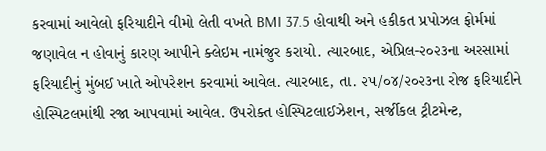કરવામાં આવેલો ફરિયાદીને વીમો લેતી વખતે BMI 37.5 હોવાથી અને હકીકત પ્રપોઝલ ફોર્મમાં જણાવેલ ન હોવાનું કારણ આપીને ક્લેઇમ નામંજુર કરાયો. ત્યારબાદ, એપ્રિલ-૨૦૨૩ના અરસામાં ફરિયાદીનું મુંબઈ ખાતે ઓપરેશન કરવામાં આવેલ. ત્યારબાદ, તા. ૨૫/૦૪/૨૦૨૩ના રોજ ફરિયાદીને હોસ્પિટલમાંથી રજા આપવામાં આવેલ. ઉપરોક્ત હોસ્પિટલાઈઝેશન, સર્જીકલ ટ્રીટમેન્ટ,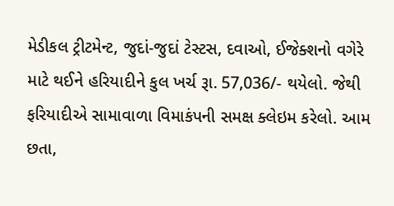મેડીકલ ટ્રીટમેન્ટ, જુદાં-જુદાં ટેસ્ટસ, દવાઓ, ઈજેક્શનો વગેરે માટે થઈને હરિયાદીને કુલ ખર્ચ રૂા. 57,036/- થયેલો. જેથી ફરિયાદીએ સામાવાળા વિમાકંપની સમક્ષ ક્લેઇમ કરેલો. આમ છતા,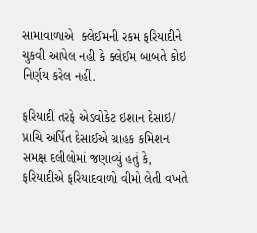સામાવાળાએ  ક્લેઈમની રકમ ફરિયાદીને ચુકવી આપેલ નહી કે ક્લેઈમ બાબતે કોઇ નિર્ણય કરેલ નહીં.

ફરિયાદી તરફે એડવોકેટ ઇશાન દેસાઇ/ પ્રાચિ અર્પિત દેસાઈએ ગ્રાહક કમિશન સમક્ષ દલીલોમાં જણાવ્યું હતું કે, ફરિયાદીએ ફરિયાદવાળો વીમો લેતી વખતે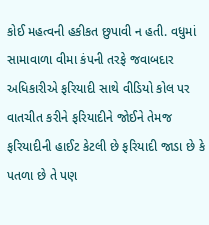કોઈ મહત્વની હકીકત છુપાવી ન હતી. વધુમાં સામાવાળા વીમા કંપની તરફે જવાબદાર અધિકારીએ ફરિયાદી સાથે વીડિયો કોલ પર વાતચીત કરીને ફરિયાદીને જોઈને તેમજ ફરિયાદીની હાઈટ કેટલી છે ફરિયાદી જાડા છે કે પતળા છે તે પણ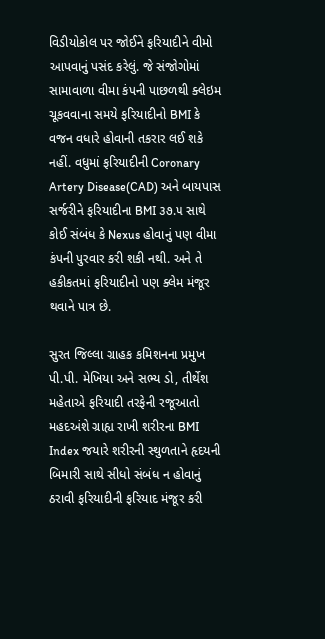વિડીયોકોલ પર જોઈને ફરિયાદીને વીમો આપવાનું પસંદ કરેલું. જે સંજોગોમાં સામાવાળા વીમા કંપની પાછળથી ક્લેઇમ ચૂકવવાના સમયે ફરિયાદીનો BMI કે વજન વધારે હોવાની તકરાર લઈ શકે નહીં. વધુમાં ફરિયાદીની Coronary Artery Disease(CAD) અને બાયપાસ સર્જરીને ફરિયાદીના BMI ૩૭.૫ સાથે કોઈ સંબંધ કે Nexus હોવાનું પણ વીમા કંપની પુરવાર કરી શકી નથી. અને તે હકીકતમાં ફરિયાદીનો પણ ક્લેમ મંજૂર થવાને પાત્ર છે.

સુરત જિલ્લા ગ્રાહક કમિશનના પ્રમુખ પી.પી. મેખિયા અને સભ્ય ડો, તીર્થેશ મહેતાએ ફરિયાદી તરફેની રજૂઆતો મહદઅંશે ગ્રાહ્ય રાખી શરીરના BMI Index જયારે શરીરની સ્થુળતાને હૃદયની બિમારી સાથે સીધો સંબંધ ન હોવાનું ઠરાવી ફરિયાદીની ફરિયાદ મંજૂર કરી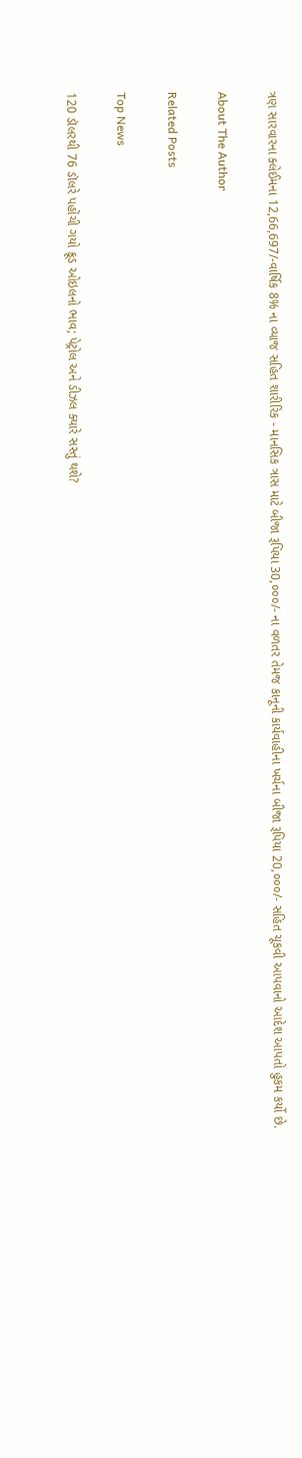ત્રણ સારવારના ક્લેઈમના 12,66,697/-વાર્ષિક 8% ના વ્યાજ સહિત શારીરિક - માનસિક ત્રાસ માટે બીજા રૂપિયા 30,૦૦૦/- ના વળતર તેમજ કાનૂની કાર્યવાહીના ખર્ચના બીજા રૂપિયા 20,૦૦૦/- સહિત ચૂકવી આપવાનો આદેશ આપતો હુકમ કર્યો છે.

About The Author

Related Posts

Top News

120 ડૉલરથી 76 ડૉલરે પહોંચી ગયો ક્રૂડ ઓઇલનો ભાવ; પેટ્રોલ અને ડીઝલ ક્યારે સસ્તું થશે?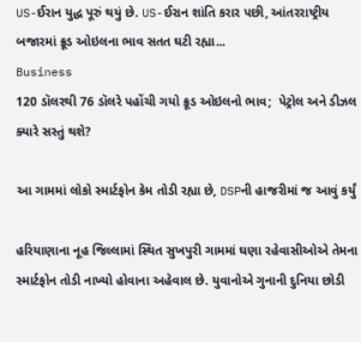US-ઈરાન યુદ્ધ પૂરું થયું છે. US-ઈરાન શાંતિ કરાર પછી, આંતરરાષ્ટ્રીય બજારમાં ક્રૂડ ઓઇલના ભાવ સતત ઘટી રહ્યા...
Business
120 ડૉલરથી 76 ડૉલરે પહોંચી ગયો ક્રૂડ ઓઇલનો ભાવ;  પેટ્રોલ અને ડીઝલ ક્યારે સસ્તું થશે?

આ ગામમાં લોકો સ્માર્ટફોન કેમ તોડી રહ્યા છે, DSPની હાજરીમાં જ આવું કર્યું

હરિયાણાના નૂહ જિલ્લામાં સ્થિત સુખપુરી ગામમાં ઘણા રહેવાસીઓએ તેમના સ્માર્ટફોન તોડી નાખ્યો હોવાના અહેવાલ છે. યુવાનોએ ગુનાની દુનિયા છોડી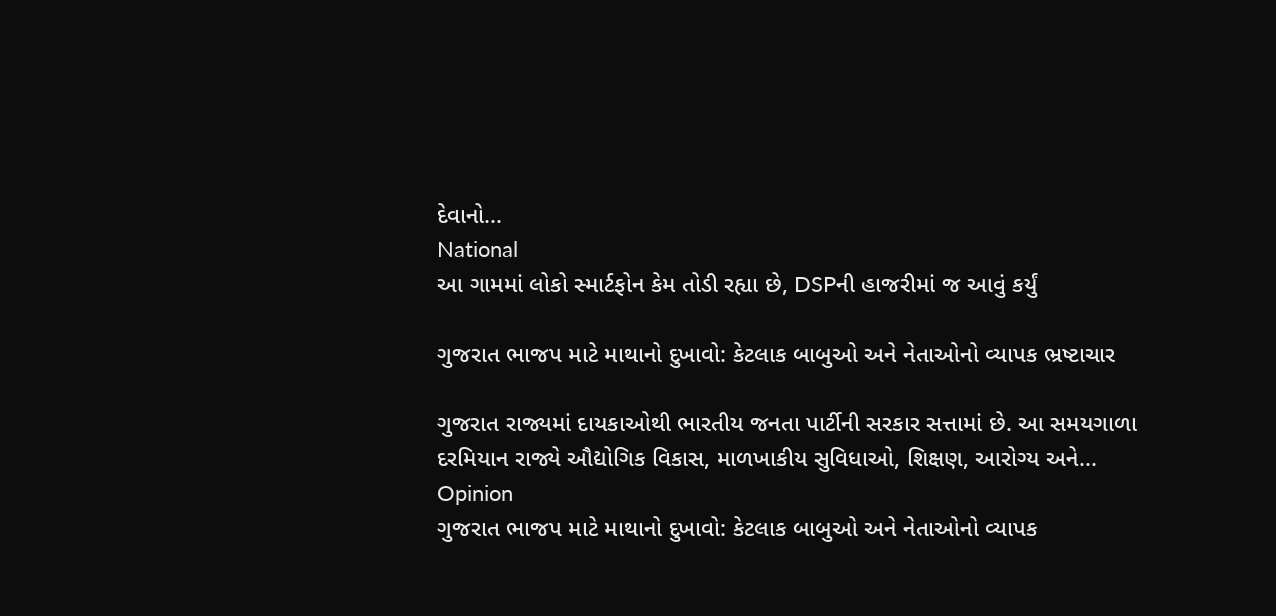દેવાનો...
National
આ ગામમાં લોકો સ્માર્ટફોન કેમ તોડી રહ્યા છે, DSPની હાજરીમાં જ આવું કર્યું

ગુજરાત ભાજપ માટે માથાનો દુખાવો: કેટલાક બાબુઓ અને નેતાઓનો વ્યાપક ભ્રષ્ટાચાર

ગુજરાત રાજ્યમાં દાયકાઓથી ભારતીય જનતા પાર્ટીની સરકાર સત્તામાં છે. આ સમયગાળા દરમિયાન રાજ્યે ઔદ્યોગિક વિકાસ, માળખાકીય સુવિધાઓ, શિક્ષણ, આરોગ્ય અને...
Opinion
ગુજરાત ભાજપ માટે માથાનો દુખાવો: કેટલાક બાબુઓ અને નેતાઓનો વ્યાપક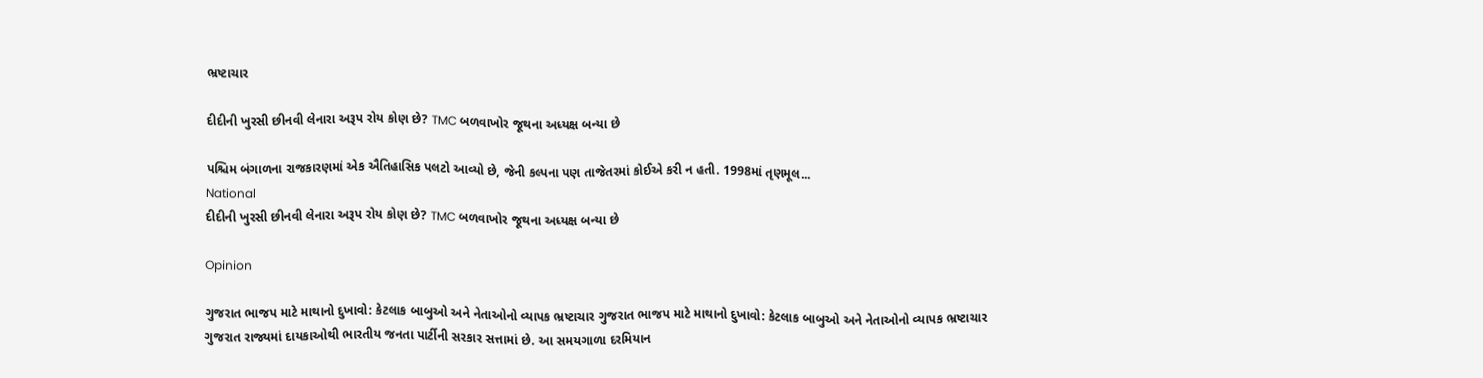ભ્રષ્ટાચાર

દીદીની ખુરસી છીનવી લેનારા અરૂપ રોય કોણ છે? TMC બળવાખોર જૂથના અધ્યક્ષ બન્યા છે

પશ્ચિમ બંગાળના રાજકારણમાં એક ઐતિહાસિક પલટો આવ્યો છે, જેની કલ્પના પણ તાજેતરમાં કોઈએ કરી ન હતી. 1998માં તૃણમૂલ...
National
દીદીની ખુરસી છીનવી લેનારા અરૂપ રોય કોણ છે? TMC બળવાખોર જૂથના અધ્યક્ષ બન્યા છે

Opinion

ગુજરાત ભાજપ માટે માથાનો દુખાવો: કેટલાક બાબુઓ અને નેતાઓનો વ્યાપક ભ્રષ્ટાચાર ગુજરાત ભાજપ માટે માથાનો દુખાવો: કેટલાક બાબુઓ અને નેતાઓનો વ્યાપક ભ્રષ્ટાચાર
ગુજરાત રાજ્યમાં દાયકાઓથી ભારતીય જનતા પાર્ટીની સરકાર સત્તામાં છે. આ સમયગાળા દરમિયાન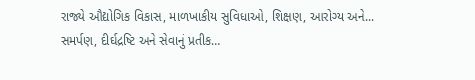રાજ્યે ઔદ્યોગિક વિકાસ, માળખાકીય સુવિધાઓ, શિક્ષણ, આરોગ્ય અને...
સમર્પણ, દીર્ઘદ્રષ્ટિ અને સેવાનું પ્રતીક…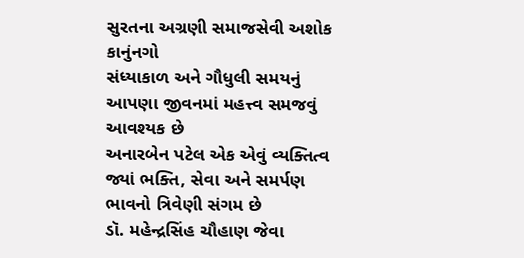સુરતના અગ્રણી સમાજસેવી અશોક કાનુંનગો
સંધ્યાકાળ અને ગૌધુલી સમયનું આપણા જીવનમાં મહત્ત્વ સમજવું આવશ્યક છે
અનારબેન પટેલ એક એવું વ્યક્તિત્વ જ્યાં ભક્તિ, સેવા અને સમર્પણ ભાવનો ત્રિવેણી સંગમ છે
ડૉ. મહેન્દ્રસિંહ ચૌહાણ જેવા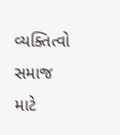વ્યક્તિત્વો સમાજ માટે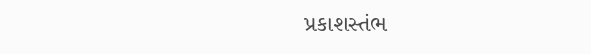પ્રકાશસ્તંભ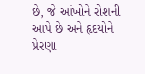છે, જે આંખોને રોશની આપે છે અને હૃદયોને પ્રેરણા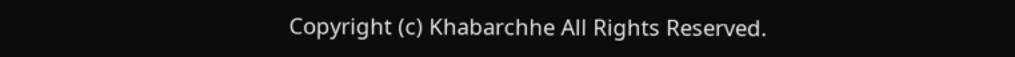Copyright (c) Khabarchhe All Rights Reserved.